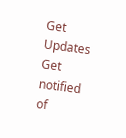Get Updates
Get notified of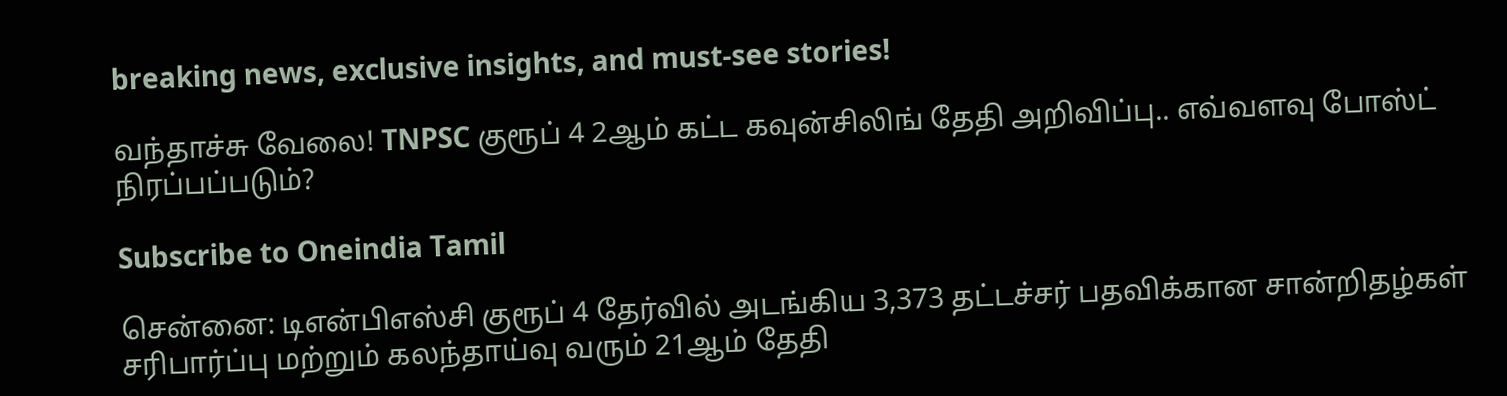breaking news, exclusive insights, and must-see stories!

வந்தாச்சு வேலை! TNPSC குரூப் 4 2ஆம் கட்ட கவுன்சிலிங் தேதி அறிவிப்பு.. எவ்வளவு போஸ்ட் நிரப்பப்படும்?

Subscribe to Oneindia Tamil

சென்னை: டிஎன்பிஎஸ்சி குரூப் 4 தேர்வில் அடங்கிய 3,373 தட்டச்சர் பதவிக்கான சான்றிதழ்கள் சரிபார்ப்பு மற்றும் கலந்தாய்வு வரும் 21ஆம் தேதி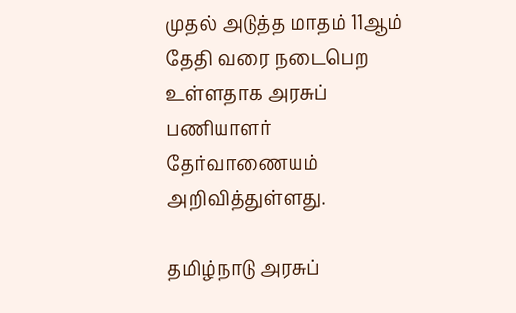முதல் அடுத்த மாதம் 11ஆம் தேதி வரை நடைபெற உள்ளதாக அரசுப் பணியாளர் தேர்வாணையம் அறிவித்துள்ளது.

தமிழ்நாடு அரசுப்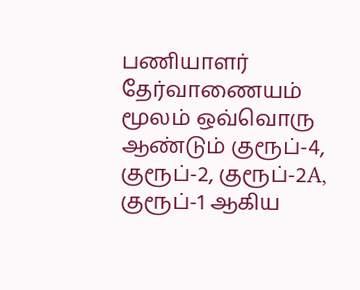பணியாளர் தேர்வாணையம் மூலம் ஒவ்வொரு ஆண்டும் குரூப்-4, குரூப்-2, குரூப்-2A, குரூப்-1 ஆகிய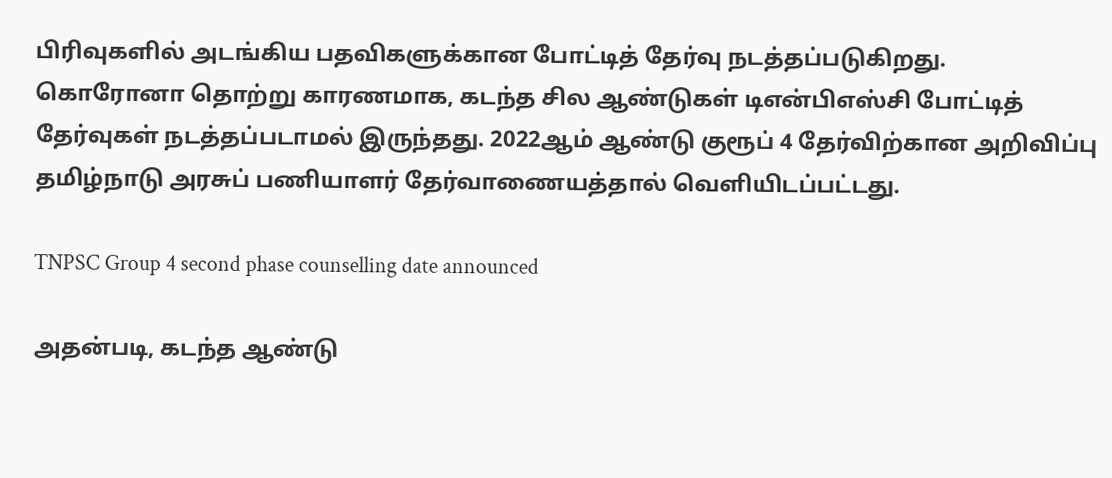பிரிவுகளில் அடங்கிய பதவிகளுக்கான போட்டித் தேர்வு நடத்தப்படுகிறது. கொரோனா தொற்று காரணமாக, கடந்த சில ஆண்டுகள் டிஎன்பிஎஸ்சி போட்டித் தேர்வுகள் நடத்தப்படாமல் இருந்தது. 2022ஆம் ஆண்டு குரூப் 4 தேர்விற்கான அறிவிப்பு தமிழ்நாடு அரசுப் பணியாளர் தேர்வாணையத்தால் வெளியிடப்பட்டது.

TNPSC Group 4 second phase counselling date announced

அதன்படி, கடந்த ஆண்டு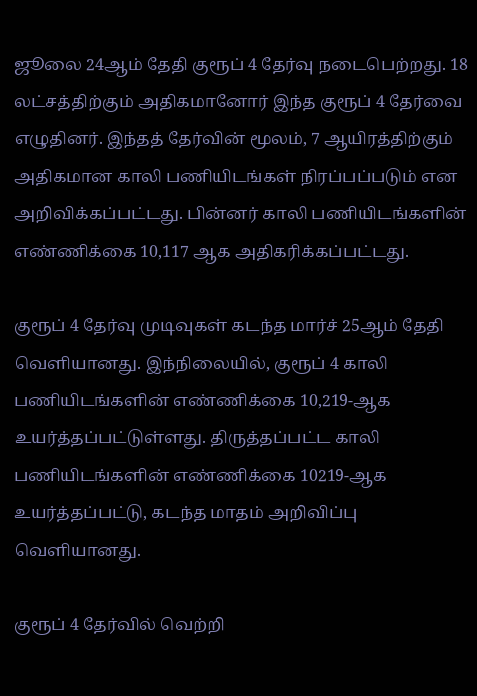ஜூலை 24ஆம் தேதி குரூப் 4 தேர்வு நடைபெற்றது. 18 லட்சத்திற்கும் அதிகமானோர் இந்த குரூப் 4 தேர்வை எழுதினர். இந்தத் தேர்வின் மூலம், 7 ஆயிரத்திற்கும் அதிகமான காலி பணியிடங்கள் நிரப்பப்படும் என அறிவிக்கப்பட்டது. பின்னர் காலி பணியிடங்களின் எண்ணிக்கை 10,117 ஆக அதிகரிக்கப்பட்டது.

குரூப் 4 தேர்வு முடிவுகள் கடந்த மார்ச் 25ஆம் தேதி வெளியானது. இந்நிலையில், குரூப் 4 காலி பணியிடங்களின் எண்ணிக்கை 10,219-ஆக உயர்த்தப்பட்டுள்ளது. திருத்தப்பட்ட காலி பணியிடங்களின் எண்ணிக்கை 10219-ஆக உயர்த்தப்பட்டு, கடந்த மாதம் அறிவிப்பு வெளியானது.

குரூப் 4 தேர்வில் வெற்றி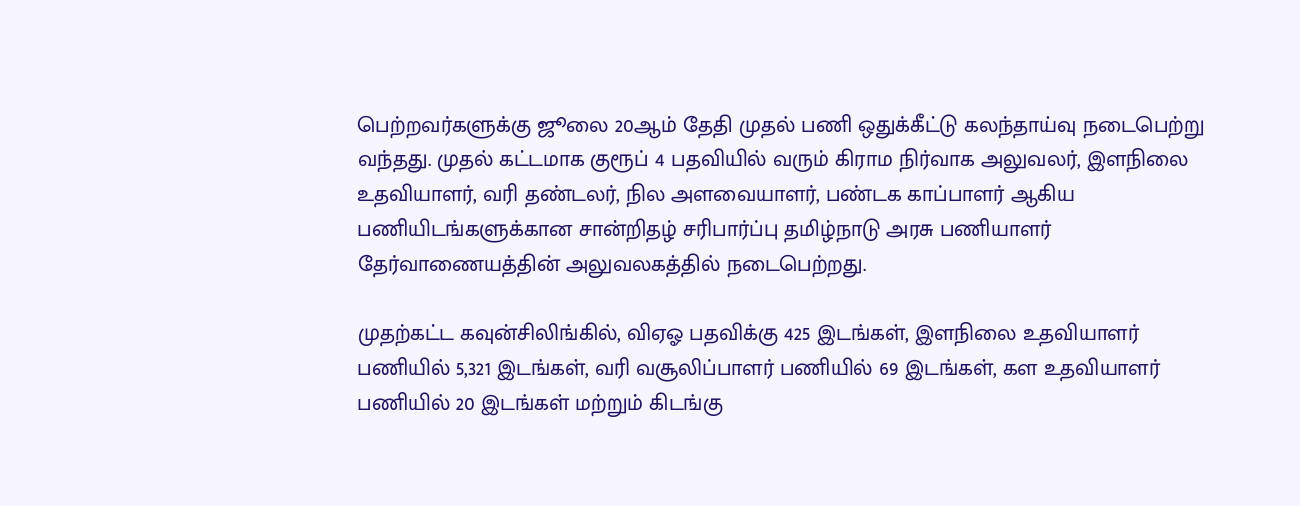பெற்றவர்களுக்கு ஜூலை 20ஆம் தேதி முதல் பணி ஒதுக்கீட்டு கலந்தாய்வு நடைபெற்று வந்தது. முதல் கட்டமாக குரூப் 4 பதவியில் வரும் கிராம நிர்வாக அலுவலர், இளநிலை உதவியாளர், வரி தண்டலர், நில அளவையாளர், பண்டக காப்பாளர் ஆகிய பணியிடங்களுக்கான சான்றிதழ் சரிபார்ப்பு தமிழ்நாடு அரசு பணியாளர் தேர்வாணையத்தின் அலுவலகத்தில் நடைபெற்றது.

முதற்கட்ட கவுன்சிலிங்கில், விஏஓ பதவிக்கு 425 இடங்கள், இளநிலை உதவியாளர் பணியில் 5,321 இடங்கள், வரி வசூலிப்பாளர் பணியில் 69 இடங்கள், கள உதவியாளர் பணியில் 20 இடங்கள் மற்றும் கிடங்கு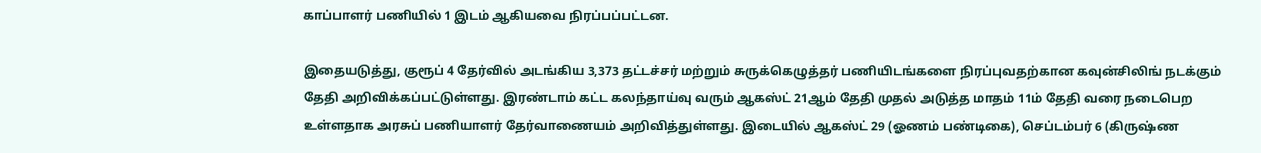காப்பாளர் பணியில் 1 இடம் ஆகியவை நிரப்பப்பட்டன.

இதையடுத்து, குரூப் 4 தேர்வில் அடங்கிய 3,373 தட்டச்சர் மற்றும் சுருக்கெழுத்தர் பணியிடங்களை நிரப்புவதற்கான கவுன்சிலிங் நடக்கும் தேதி அறிவிக்கப்பட்டுள்ளது. இரண்டாம் கட்ட கலந்தாய்வு வரும் ஆகஸ்ட் 21ஆம் தேதி முதல் அடுத்த மாதம் 11ம் தேதி வரை நடைபெற உள்ளதாக அரசுப் பணியாளர் தேர்வாணையம் அறிவித்துள்ளது. இடையில் ஆகஸ்ட் 29 (ஓணம் பண்டிகை), செப்டம்பர் 6 (கிருஷ்ண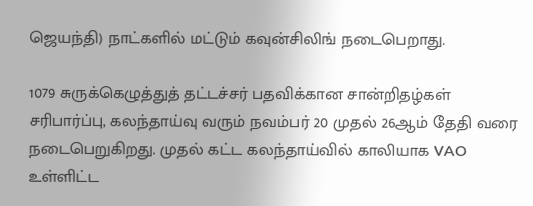ஜெயந்தி) நாட்களில் மட்டும் கவுன்சிலிங் நடைபெறாது.

1079 சுருக்கெழுத்துத் தட்டச்சர் பதவிக்கான சான்றிதழ்கள் சரிபார்ப்பு, கலந்தாய்வு வரும் நவம்பர் 20 முதல் 26ஆம் தேதி வரை நடைபெறுகிறது. முதல் கட்ட கலந்தாய்வில் காலியாக VAO உள்ளிட்ட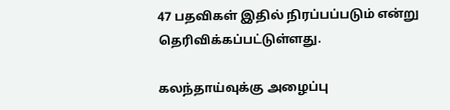47 பதவிகள் இதில் நிரப்பப்படும் என்று தெரிவிக்கப்பட்டுள்ளது.

கலந்தாய்வுக்கு அழைப்பு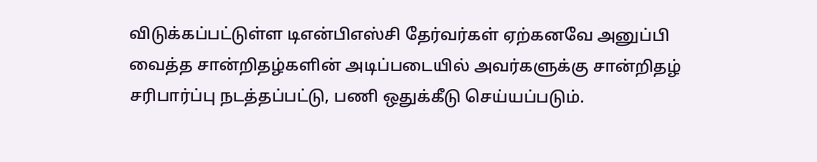விடுக்கப்பட்டுள்ள டிஎன்பிஎஸ்சி தேர்வர்கள் ஏற்கனவே அனுப்பி வைத்த சான்றிதழ்களின் அடிப்படையில் அவர்களுக்கு சான்றிதழ் சரிபார்ப்பு நடத்தப்பட்டு, பணி ஒதுக்கீடு செய்யப்படும்.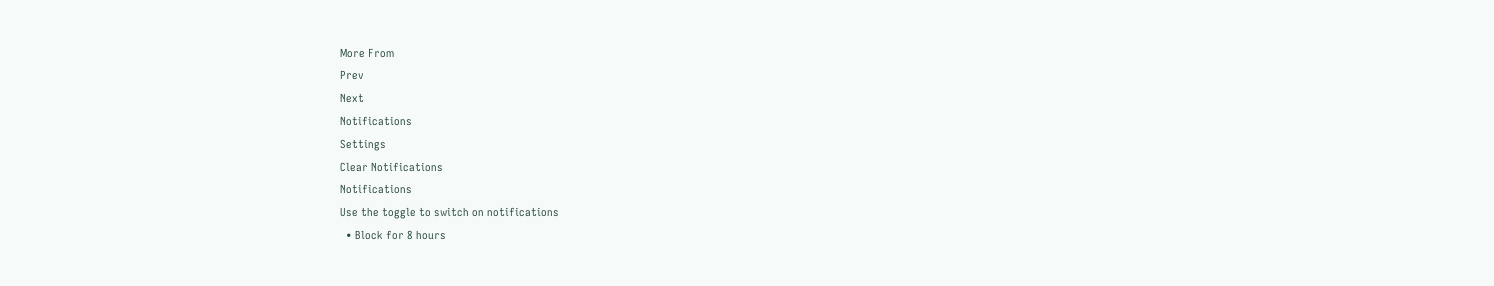More From
Prev
Next
Notifications
Settings
Clear Notifications
Notifications
Use the toggle to switch on notifications
  • Block for 8 hours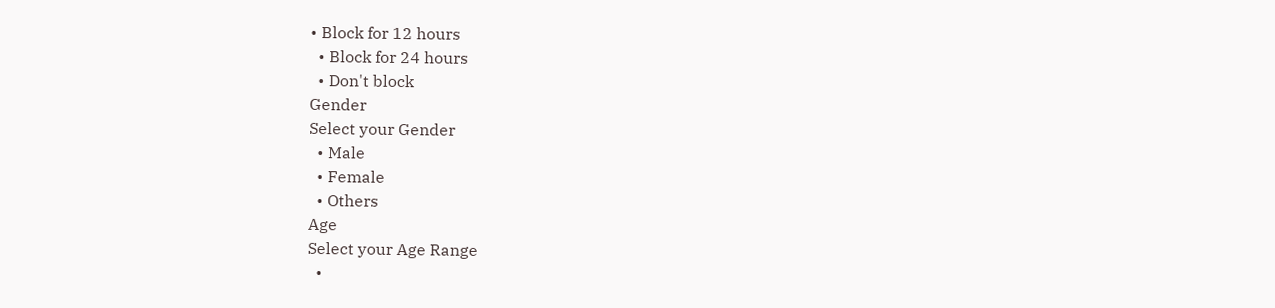• Block for 12 hours
  • Block for 24 hours
  • Don't block
Gender
Select your Gender
  • Male
  • Female
  • Others
Age
Select your Age Range
  •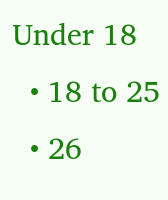Under 18
  • 18 to 25
  • 26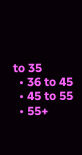to 35
  • 36 to 45
  • 45 to 55
  • 55+